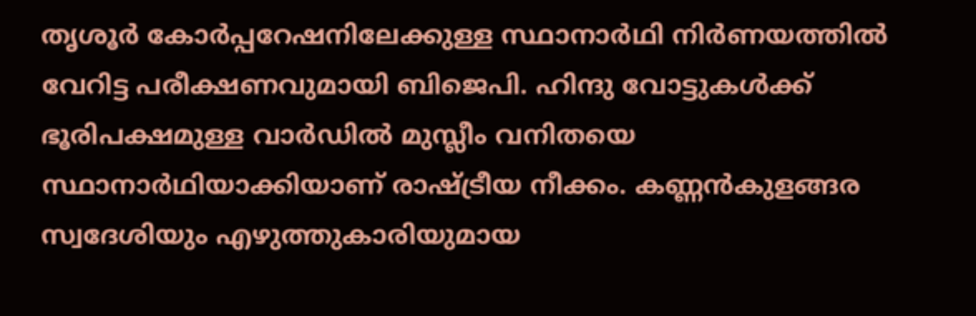തൃശൂർ കോർപ്പറേഷനിലേക്കുള്ള സ്ഥാനാർഥി നിർണയത്തില്‍ വേറിട്ട പരീക്ഷണവുമായി ബിജെപി. ഹിന്ദു വോട്ടുകള്‍ക്ക് ഭൂരിപക്ഷമുള്ള വാർഡില്‍ മുസ്ലീം വനിതയെ സ്ഥാനാർഥിയാക്കിയാണ് രാഷ്ട്രീയ നീക്കം. കണ്ണൻകുളങ്ങര സ്വദേശിയും എഴുത്തുകാരിയുമായ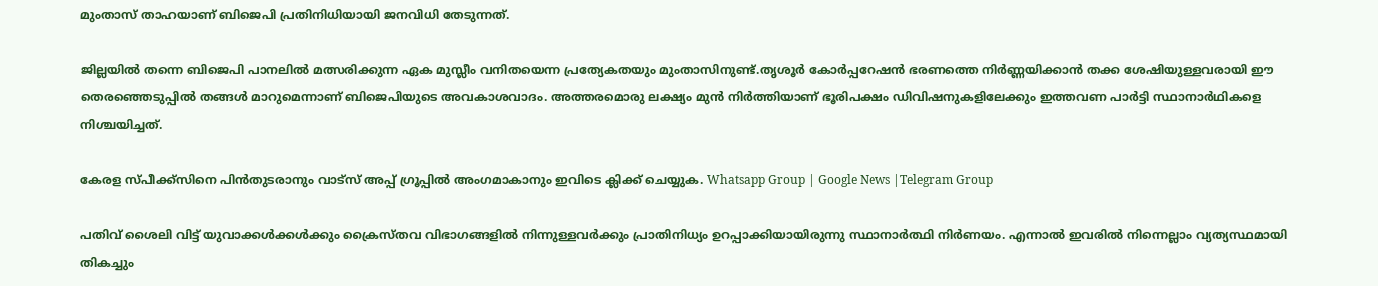മുംതാസ് താഹയാണ് ബിജെപി പ്രതിനിധിയായി ജനവിധി തേടുന്നത്.

ജില്ലയില്‍ തന്നെ ബിജെപി പാനലില്‍ മത്സരിക്കുന്ന ഏക മുസ്ലീം വനിതയെന്ന പ്രത്യേകതയും മുംതാസിനുണ്ട്.തൃശൂർ കോർപ്പറേഷൻ ഭരണത്തെ നിർണ്ണയിക്കാൻ തക്ക ശേഷിയുള്ളവരായി ഈ തെരഞ്ഞെടുപ്പില്‍ തങ്ങള്‍ മാറുമെന്നാണ് ബിജെപിയുടെ അവകാശവാദം. അത്തരമൊരു ലക്ഷ്യം മുൻ നിർത്തിയാണ് ഭൂരിപക്ഷം ഡിവിഷനുകളിലേക്കും ഇത്തവണ പാർട്ടി സ്ഥാനാർഥികളെ നിശ്ചയിച്ചത്.

കേരള സ്പീക്ക്സിനെ പിൻതുടരാനും വാട്സ് അപ്പ് ഗ്രൂപ്പിൽ അംഗമാകാനും ഇവിടെ ക്ലിക്ക് ചെയ്യുക. Whatsapp Group | Google News |Telegram Group

പതിവ് ശൈലി വിട്ട് യുവാക്കള്‍ക്കള്‍ക്കും ക്രൈസ്തവ വിഭാഗങ്ങളില്‍ നിന്നുള്ളവർക്കും പ്രാതിനിധ്യം ഉറപ്പാക്കിയായിരുന്നു സ്ഥാനാർത്ഥി നിർണയം. എന്നാല്‍ ഇവരില്‍ നിന്നെല്ലാം വ്യത്യസ്ഥമായി തികച്ചും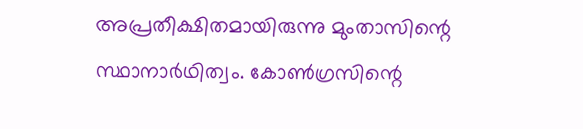അപ്രതീക്ഷിതമായിരുന്നു മുംതാസിന്റെ സ്ഥാനാർഥിത്വം. കോണ്‍ഗ്രസിന്റെ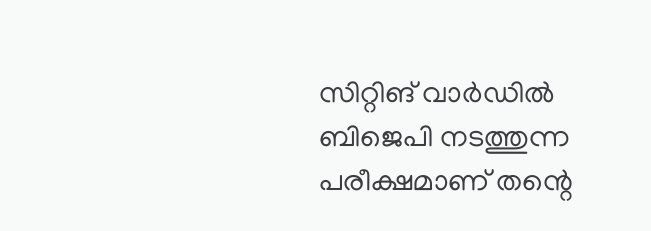സിറ്റിങ് വാർഡില്‍ ബിജെപി നടത്തുന്ന പരീക്ഷമാണ് തന്റെ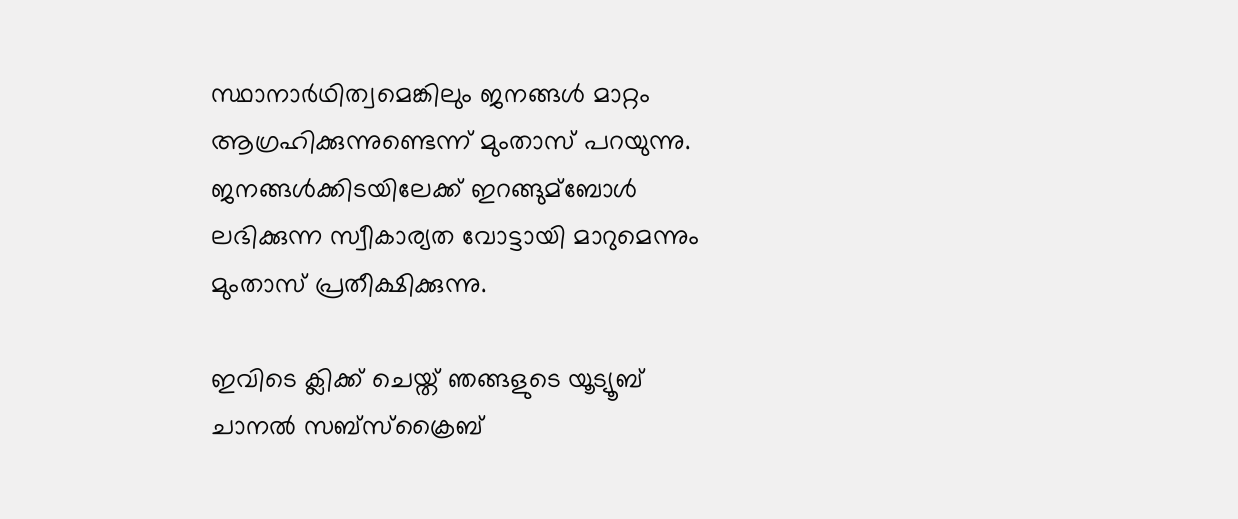സ്ഥാനാർഥിത്വമെങ്കിലും ജനങ്ങള്‍ മാറ്റം ആഗ്രഹിക്കുന്നുണ്ടെന്ന് മുംതാസ് പറയുന്നു. ജനങ്ങള്‍ക്കിടയിലേക്ക് ഇറങ്ങുമ്ബോള്‍ ലഭിക്കുന്ന സ്വീകാര്യത വോട്ടായി മാറുമെന്നും മുംതാസ് പ്രതീക്ഷിക്കുന്നു.

ഇവിടെ ക്ലിക്ക് ചെയ്ത് ഞങ്ങളുടെ യൂട്യൂബ് ചാനൽ സബ്സ്ക്രൈബ്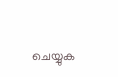ചെയ്യുക